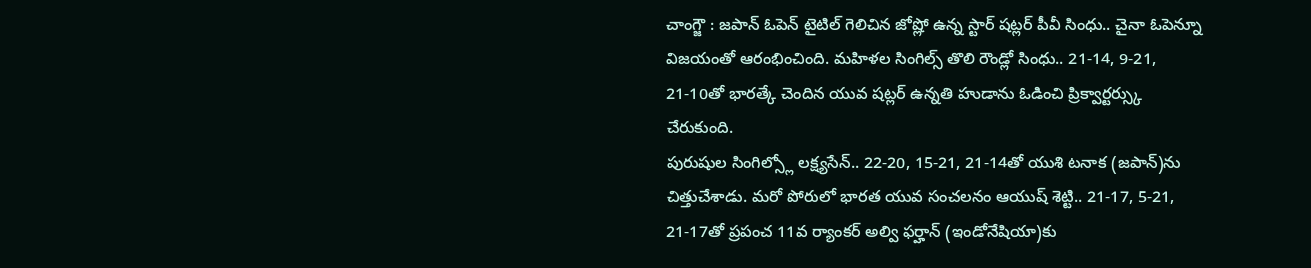చాంగ్జౌ : జపాన్ ఓపెన్ టైటిల్ గెలిచిన జోష్లో ఉన్న స్టార్ షట్లర్ పీవీ సింధు.. చైనా ఓపెన్నూ విజయంతో ఆరంభించింది. మహిళల సింగిల్స్ తొలి రౌండ్లో సింధు.. 21-14, 9-21, 21-10తో భారత్కే చెందిన యువ షట్లర్ ఉన్నతి హుడాను ఓడించి ప్రిక్వార్టర్స్కు చేరుకుంది.
పురుషుల సింగిల్స్లో లక్ష్యసేన్.. 22-20, 15-21, 21-14తో యుశి టనాక (జపాన్)ను చిత్తుచేశాడు. మరో పోరులో భారత యువ సంచలనం ఆయుష్ శెట్టి.. 21-17, 5-21, 21-17తో ప్రపంచ 11వ ర్యాంకర్ అల్వి ఫర్హాన్ (ఇండోనేషియా)కు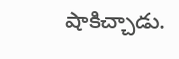షాకిచ్చాడు.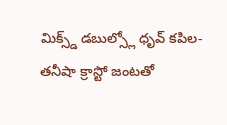మిక్స్డ్ డబుల్స్లో ధృవ్ కపిల-తనీషా క్రాస్టో జంటతో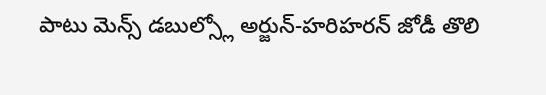పాటు మెన్స్ డబుల్స్లో అర్జున్-హరిహరన్ జోడీ తొలి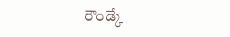రౌండ్కే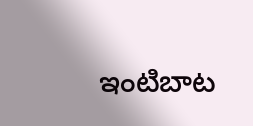ఇంటిబాట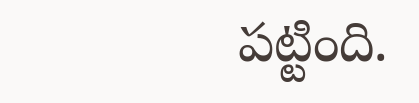పట్టింది.